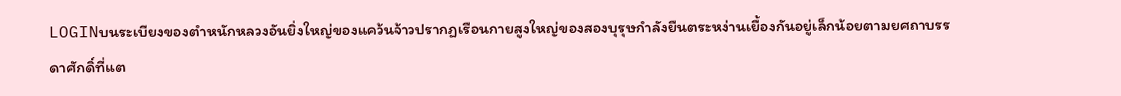LOGINบนระเบียงของตำหนักหลวงอันยิ่งใหญ่ของแคว้นจ้าวปรากฏเรือนกายสูงใหญ่ของสองบุรุษกำลังยืนตระหง่านเยื้องกันอยู่เล็กน้อยตามยศถาบรรดาศักดิ์ที่แต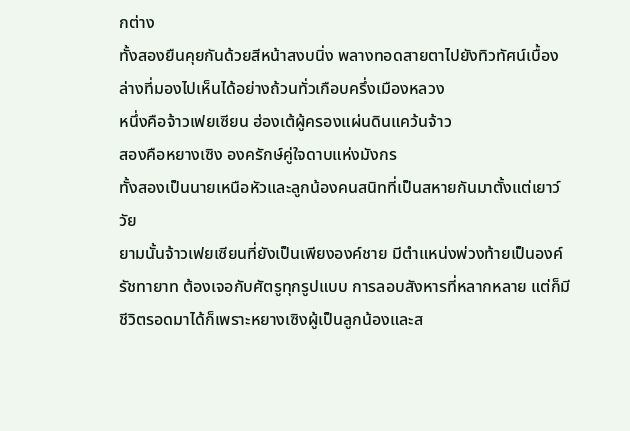กต่าง
ทั้งสองยืนคุยกันด้วยสีหน้าสงบนิ่ง พลางทอดสายตาไปยังทิวทัศน์เบื้องล่างที่มองไปเห็นได้อย่างถ้วนทั่วเกือบครึ่งเมืองหลวง
หนึ่งคือจ้าวเฟยเซียน ฮ่องเต้ผู้ครองแผ่นดินแคว้นจ้าว
สองคือหยางเซิง องครักษ์คู่ใจดาบแห่งมังกร
ทั้งสองเป็นนายเหนือหัวและลูกน้องคนสนิทที่เป็นสหายกันมาตั้งแต่เยาว์วัย
ยามนั้นจ้าวเฟยเซียนที่ยังเป็นเพียงองค์ชาย มีตำแหน่งพ่วงท้ายเป็นองค์รัชทายาท ต้องเจอกับศัตรูทุกรูปแบบ การลอบสังหารที่หลากหลาย แต่ก็มีชีวิตรอดมาได้ก็เพราะหยางเซิงผู้เป็นลูกน้องและส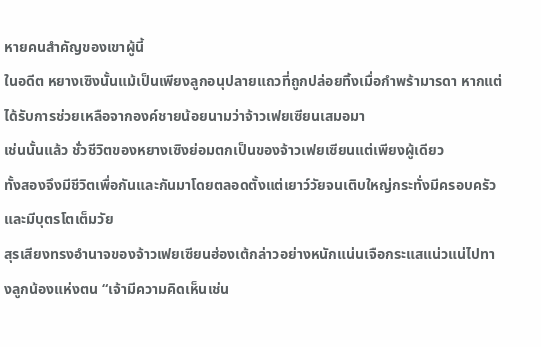หายคนสำคัญของเขาผู้นี้
ในอดีต หยางเซิงนั้นแม้เป็นเพียงลูกอนุปลายแถวที่ถูกปล่อยทิ้งเมื่อกำพร้ามารดา หากแต่ได้รับการช่วยเหลือจากองค์ชายน้อยนามว่าจ้าวเฟยเซียนเสมอมา
เช่นนั้นแล้ว ชั่วชีวิตของหยางเซิงย่อมตกเป็นของจ้าวเฟยเซียนแต่เพียงผู้เดียว
ทั้งสองจึงมีชีวิตเพื่อกันและกันมาโดยตลอดตั้งแต่เยาว์วัยจนเติบใหญ่กระทั่งมีครอบครัวและมีบุตรโตเต็มวัย
สุรเสียงทรงอำนาจของจ้าวเฟยเซียนฮ่องเต้กล่าวอย่างหนักแน่นเจือกระแสแน่วแน่ไปทางลูกน้องแห่งตน “เจ้ามีความคิดเห็นเช่น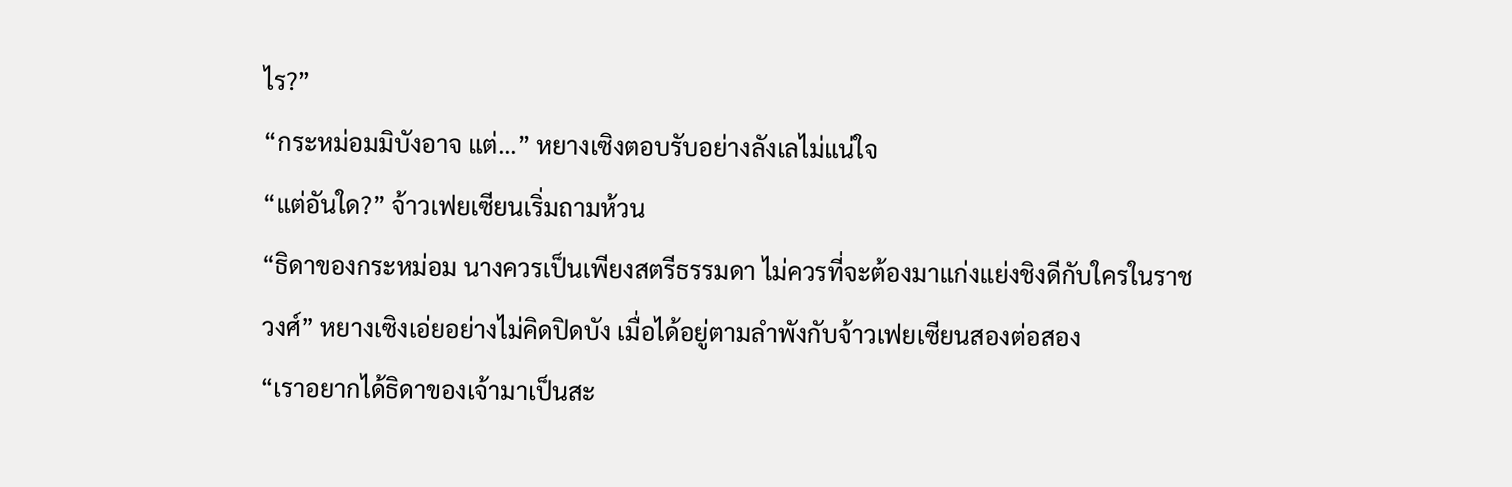ไร?”
“กระหม่อมมิบังอาจ แต่...” หยางเซิงตอบรับอย่างลังเลไม่แน่ใจ
“แต่อันใด?” จ้าวเฟยเซียนเริ่มถามห้วน
“ธิดาของกระหม่อม นางควรเป็นเพียงสตรีธรรมดา ไม่ควรที่จะต้องมาแก่งแย่งชิงดีกับใครในราชวงศ์” หยางเซิงเอ่ยอย่างไม่คิดปิดบัง เมื่อได้อยู่ตามลำพังกับจ้าวเฟยเซียนสองต่อสอง
“เราอยากได้ธิดาของเจ้ามาเป็นสะ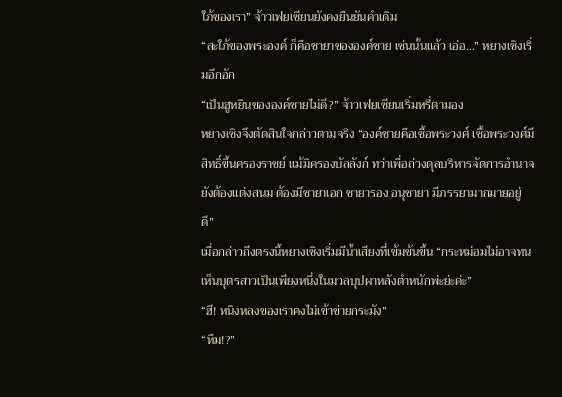ใภ้ของเรา” จ้าวเฟยเซียนยังคงยืนยันคำเดิม
“สะใภ้ของพระองค์ ก็คือชายาขององค์ชาย เช่นนั้นแล้ว เอ่อ...” หยางเซิงเริ่มอึกอัก
“เป็นฮูหยินขององค์ชายไม่ดี?” จ้าวเฟยเซียนเริ่มหรี่ตามอง
หยางเซิงจึงตัดสินใจกล่าวตามจริง “องค์ชายคือเชื้อพระวงศ์ เชื้อพระวงศ์มีสิทธิ์ขึ้นครองราชย์ แม้มิครองบัลลังก์ ทว่าเพื่อถ่วงดุลบริหารจัดการอำนาจยังต้องแต่งสนม ต้องมีชายาเอก ชายารอง อนุชายา มีภรรยามากมายอยู่ดี”
เมื่อกล่าวถึงตรงนี้หยางเซิงเริ่มมีน้ำเสียงที่เข้มข้นขึ้น “กระหม่อมไม่อาจทนเห็นบุตรสาวเป็นเพียงหนึ่งในมวลบุปผาหลังตำหนักพ่ะย่ะค่ะ”
“ฮึ! หนิงหลงของเราคงไม่เข้าข่ายกระมัง”
“หืม!?”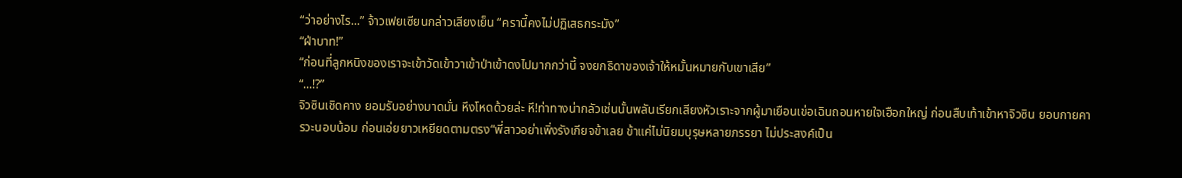“ว่าอย่างไร...” จ้าวเฟยเซียนกล่าวเสียงเย็น “ครานี้คงไม่ปฏิเสธกระมัง”
“ฝ่าบาท!”
“ก่อนที่ลูกหนิงของเราจะเข้าวัดเข้าวาเข้าป่าเข้าดงไปมากกว่านี้ จงยกธิดาของเจ้าให้หมั้นหมายกับเขาเสีย”
“...!?”
จิวซินเชิดคาง ยอมรับอย่างมาดมั่น หึงโหดด้วยล่ะ หึ!ท่าทางน่ากลัวเช่นนั้นพลันเรียกเสียงหัวเราะจากผู้มาเยือนเข่อเฉินถอนหายใจเฮือกใหญ่ ก่อนสืบเท้าเข้าหาจิวซิน ยอบกายคารวะนอบน้อม ก่อนเอ่ยยาวเหยียดตามตรง“พี่สาวอย่าเพิ่งรังเกียจข้าเลย ข้าแค่ไม่นิยมบุรุษหลายภรรยา ไม่ประสงค์เป็น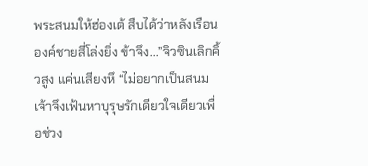พระสนมให้ฮ่องเต้ สืบได้ว่าหลังเรือนองค์ชายสี่โล่งยิ่ง ข้าจึง...”จิวซินเลิกคิ้วสูง แค่นเสียงหึ “ไม่อยากเป็นสนม เจ้าจึงเฟ้นหาบุรุษรักเดียวใจเดียวเพื่อช่วง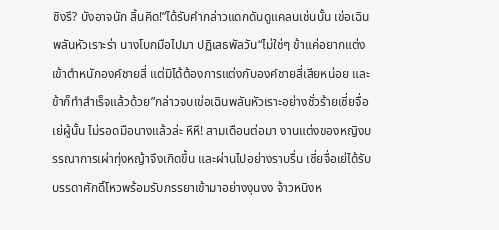ชิงรึ? บังอาจนัก สิ้นคิด!”ได้รับคำกล่าวแดกดันดูแคลนเช่นนั้น เข่อเฉินพลันหัวเราะร่า นางโบกมือไปมา ปฏิเสธพัลวัน“ไม่ใช่ๆ ข้าแค่อยากแต่งเข้าตำหนักองค์ชายสี่ แต่มิได้ต้องการแต่งกับองค์ชายสี่เสียหน่อย และข้าก็ทำสำเร็จแล้วด้วย”กล่าวจบเข่อเฉินพลันหัวเราะอย่างชั่วร้ายเซี่ยจื่อเย่ผู้นั้น ไม่รอดมือนางแล้วล่ะ หึหึ! สามเดือนต่อมา งานแต่งของหญิงบรรณาการเผ่าทุ่งหญ้าจึงเกิดขึ้น และผ่านไปอย่างราบรื่น เซี่ยจื่อเย่ได้รับบรรดาศักดิ์โหวพร้อมรับภรรยาเข้ามาอย่างงุนงง จ้าวหนิงห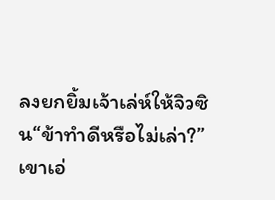ลงยกยิ้มเจ้าเล่ห์ให้จิวซิน“ข้าทำดีหรือไม่เล่า?”เขาเอ่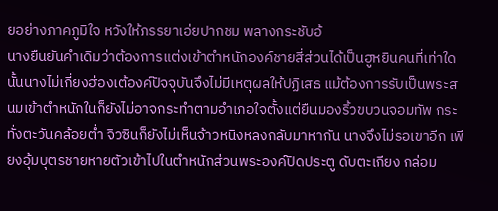ยอย่างภาคภูมิใจ หวังให้ภรรยาเอ่ยปากชม พลางกระชับอ้
นางยืนยันคำเดิมว่าต้องการแต่งเข้าตำหนักองค์ชายสี่ส่วนได้เป็นฮูหยินคนที่เท่าใดนั้นนางไม่เกี่ยงฮ่องเต้องค์ปัจจุบันจึงไม่มีเหตุผลให้ปฏิเสธ แม้ต้องการรับเป็นพระสนมเข้าตำหนักในก็ยังไม่อาจกระทำตามอำเภอใจตั้งแต่ยืนมองริ้วขบวนจอมทัพ กระทั่งตะวันคล้อยต่ำ จิวซินก็ยังไม่เห็นจ้าวหนิงหลงกลับมาหากัน นางจึงไม่รอเขาอีก เพียงอุ้มบุตรชายหายตัวเข้าไปในตำหนักส่วนพระองค์ปิดประตู ดับตะเกียง กล่อม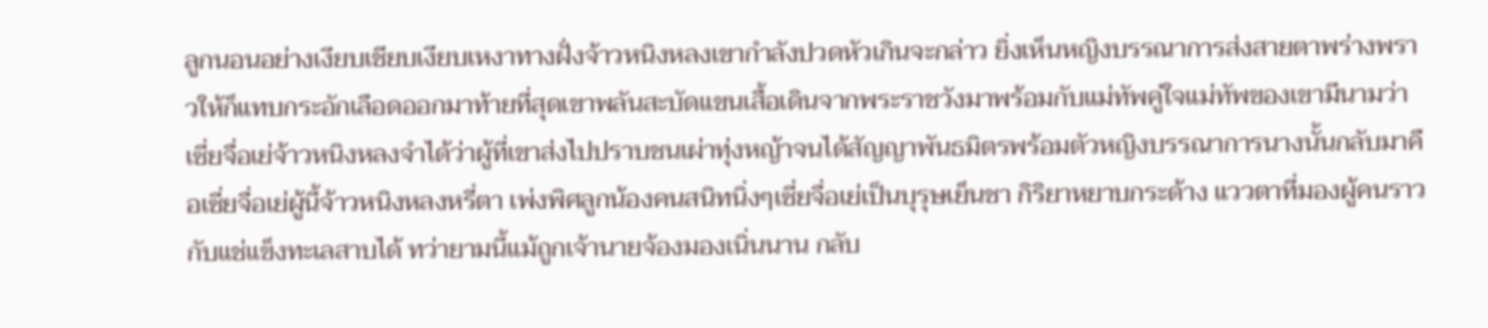ลูกนอนอย่างเงียบเชียบเงียบเหงาทางฝั่งจ้าวหนิงหลงเขากำลังปวดหัวเกินจะกล่าว ยิ่งเห็นหญิงบรรณาการส่งสายตาพร่างพราวให้ก็แทบกระอักเลือดออกมาท้ายที่สุดเขาพลันสะบัดแขนเสื้อเดินจากพระราชวังมาพร้อมกับแม่ทัพคู่ใจแม่ทัพของเขามีนามว่าเซี่ยจื่อเย่จ้าวหนิงหลงจำได้ว่าผู้ที่เขาส่งไปปราบชนเผ่าทุ่งหญ้าจนได้สัญญาพันธมิตรพร้อมตัวหญิงบรรณาการนางนั้นกลับมาคือเซี่ยจื่อเย่ผู้นี้จ้าวหนิงหลงหรี่ตา เพ่งพิศลูกน้องคนสนิทนิ่งๆเซี่ยจื่อเย่เป็นบุรุษเย็นชา กิริยาหยาบกระด้าง แววตาที่มองผู้คนราวกับแช่แข็งทะเลสาบได้ ทว่ายามนี้แม้ถูกเจ้านายจ้องมองเนิ่นนาน กลับ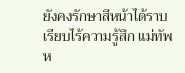ยังคงรักษาสีหน้าได้ราบเรียบไร้ความรู้สึก แม่ทัพห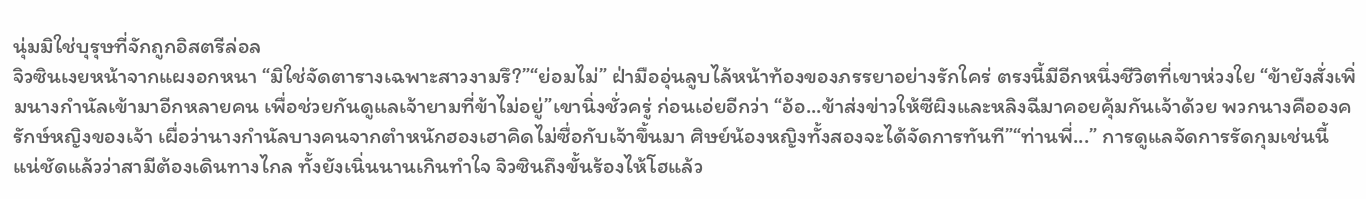นุ่มมิใช่บุรุษที่จักถูกอิสตรีล่อล
จิวซินเงยหน้าจากแผงอกหนา “มิใช่จัดตารางเฉพาะสาวงามรึ?”“ย่อมไม่” ฝ่ามืออุ่นลูบไล้หน้าท้องของภรรยาอย่างรักใคร่ ตรงนี้มีอีกหนึ่งชีวิตที่เขาห่วงใย “ข้ายังสั่งเพิ่มนางกำนัลเข้ามาอีกหลายคน เพื่อช่วยกันดูแลเจ้ายามที่ข้าไม่อยู่”เขานิ่งชั่วครู่ ก่อนเอ่ยอีกว่า “อ้อ...ข้าส่งข่าวให้ซีผิงและหลิงฉีมาคอยคุ้มกันเจ้าด้วย พวกนางคือองครักษ์หญิงของเจ้า เผื่อว่านางกำนัลบางคนจากตำหนักฮองเฮาคิดไม่ซื่อกับเจ้าขึ้นมา ศิษย์น้องหญิงทั้งสองจะได้จัดการทันที”“ท่านพี่...” การดูแลจัดการรัดกุมเช่นนี้ แน่ชัดแล้วว่าสามีต้องเดินทางไกล ทั้งยังเนิ่นนานเกินทำใจ จิวซินถึงขั้นร้องไห้โฮแล้ว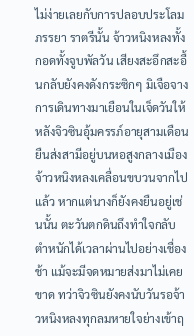ไม่ง่ายเลยกับการปลอบประโลมภรรยา ราตรีนั้น จ้าวหนิงหลงทั้งกอดทั้งจูบพัลวัน เสียงสะอึกสะอื้นกลับยังคงดังกระซิกๆ มิเจือจางการเดินทางมาเยือนในเจ็ดวันให้หลังจิวซินอุ้มครรภ์อายุสามเดือนยืนส่งสามีอยู่บนหอสูงกลางเมือง จ้าวหนิงหลงเคลื่อนขบวนจากไปแล้ว หากแต่นางก็ยังคงยืนอยู่เช่นนั้น ตะวันตกดินถึงทำใจกลับตำหนักได้เวลาผ่านไปอย่างเชื่องช้า แม้จะมีจดหมายส่งมาไม่เคยขาด ทว่าจิวซินยังคงนับวันรอจ้าวหนิงหลงทุกลมหายใจย่างเข้าฤ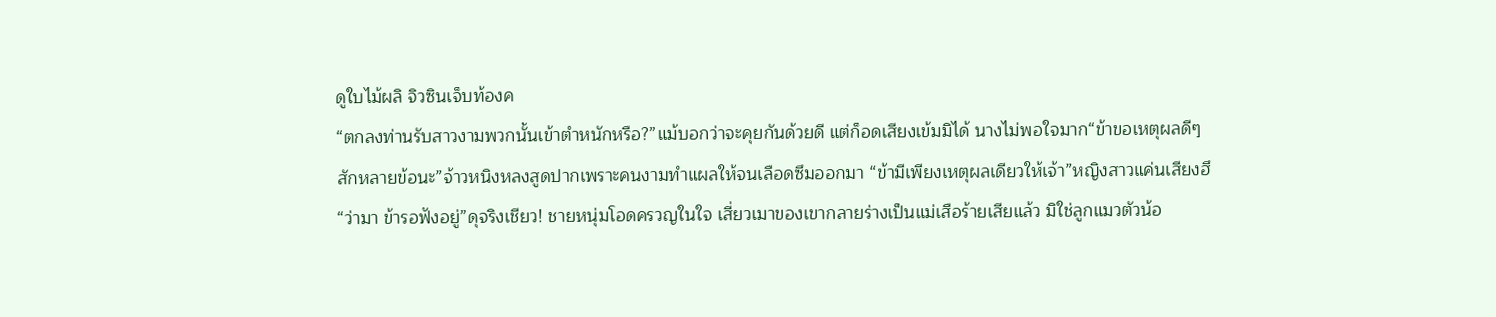ดูใบไม้ผลิ จิวซินเจ็บท้องค
“ตกลงท่านรับสาวงามพวกนั้นเข้าตำหนักหรือ?”แม้บอกว่าจะคุยกันด้วยดี แต่ก็อดเสียงเข้มมิได้ นางไม่พอใจมาก“ข้าขอเหตุผลดีๆ สักหลายข้อนะ”จ้าวหนิงหลงสูดปากเพราะคนงามทำแผลให้จนเลือดซึมออกมา “ข้ามีเพียงเหตุผลเดียวให้เจ้า”หญิงสาวแค่นเสียงฮึ “ว่ามา ข้ารอฟังอยู่”ดุจริงเชียว! ชายหนุ่มโอดครวญในใจ เสี่ยวเมาของเขากลายร่างเป็นแม่เสือร้ายเสียแล้ว มิใช่ลูกแมวตัวน้อ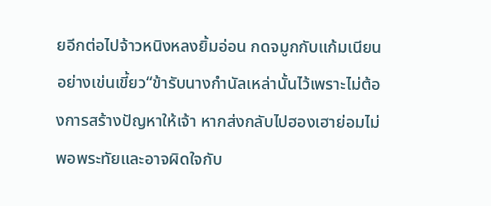ยอีกต่อไปจ้าวหนิงหลงยิ้มอ่อน กดจมูกกับแก้มเนียนอย่างเข่นเขี้ยว“ข้ารับนางกำนัลเหล่านั้นไว้เพราะไม่ต้องการสร้างปัญหาให้เจ้า หากส่งกลับไปฮองเฮาย่อมไม่พอพระทัยและอาจผิดใจกับ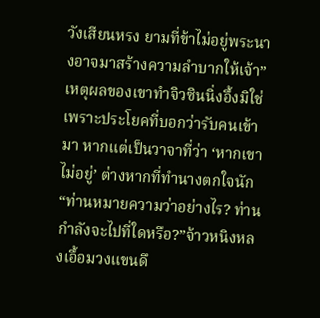วังเสียนหรง ยามที่ข้าไม่อยู่พระนางอาจมาสร้างความลำบากให้เจ้า”เหตุผลของเขาทำจิวซินนิ่งอึ้งมิใช่เพราะประโยคที่บอกว่ารับคนเข้ามา หากแต่เป็นวาจาที่ว่า ‘หากเขาไม่อยู่’ ต่างหากที่ทำนางตกใจนัก“ท่านหมายความว่าอย่างไร? ท่านกำลังจะไปที่ใดหรือ?”จ้าวหนิงหลงเอื้อมวงแขนดึ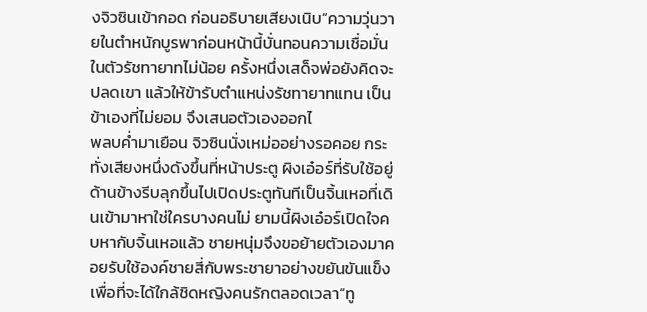งจิวซินเข้ากอด ก่อนอธิบายเสียงเนิบ“ความวุ่นวายในตำหนักบูรพาก่อนหน้านี้บั่นทอนความเชื่อมั่นในตัวรัชทายาทไม่น้อย ครั้งหนึ่งเสด็จพ่อยังคิดจะปลดเขา แล้วให้ข้ารับตำแหน่งรัชทายาทแทน เป็นข้าเองที่ไม่ยอม จึงเสนอตัวเองออกไ
พลบค่ำมาเยือน จิวซินนั่งเหม่ออย่างรอคอย กระทั่งเสียงหนึ่งดังขึ้นที่หน้าประตู ผิงเอ๋อร์ที่รับใช้อยู่ด้านข้างรีบลุกขึ้นไปเปิดประตูทันทีเป็นจิ้นเหอที่เดินเข้ามาหาใช่ใครบางคนไม่ ยามนี้ผิงเอ๋อร์เปิดใจคบหากับจิ้นเหอแล้ว ชายหนุ่มจึงขอย้ายตัวเองมาคอยรับใช้องค์ชายสี่กับพระชายาอย่างขยันขันแข็ง เพื่อที่จะได้ใกล้ชิดหญิงคนรักตลอดเวลา“ทู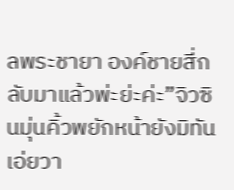ลพระชายา องค์ชายสี่กลับมาแล้วพ่ะย่ะค่ะ”จิวซินมุ่นคิ้วพยักหน้ายังมิทันเอ่ยวา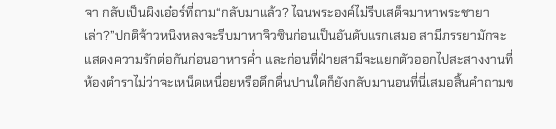จา กลับเป็นผิงเอ๋อร์ที่ถาม“กลับมาแล้ว? ไฉนพระองค์ไม่รีบเสด็จมาหาพระชายาเล่า?”ปกติจ้าวหนิงหลงจะรีบมาหาจิวซินก่อนเป็นอันดับแรกเสมอ สามีภรรยามักจะแสดงความรักต่อกันก่อนอาหารค่ำ และก่อนที่ฝ่ายสามีจะแยกตัวออกไปสะสางงานที่ห้องตำราไม่ว่าจะเหน็ดเหนื่อยหรือดึกดื่นปานใดก็ยังกลับมานอนที่นี่เสมอสิ้นคำถามข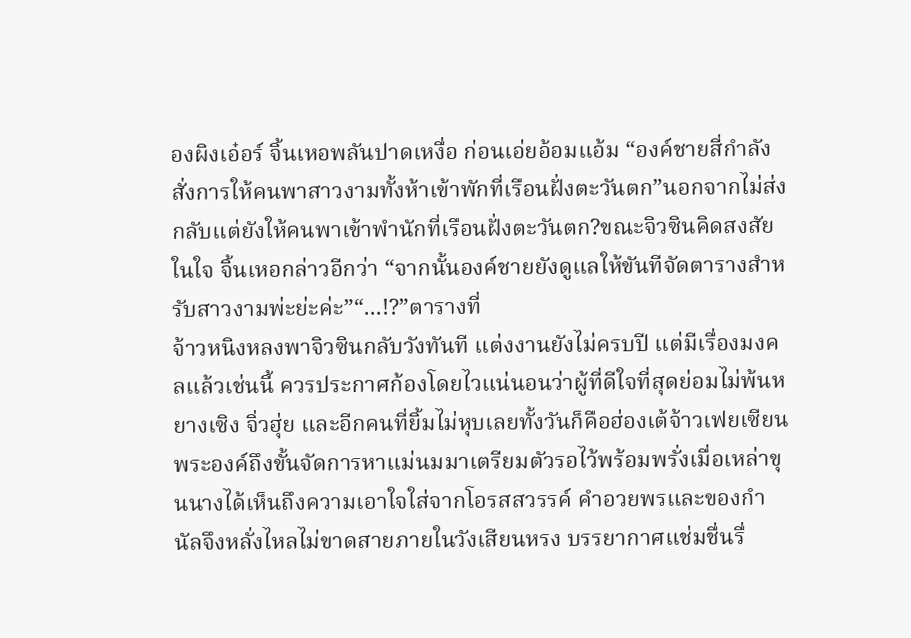องผิงเอ๋อร์ จิ้นเหอพลันปาดเหงื่อ ก่อนเอ่ยอ้อมแอ้ม “องค์ชายสี่กำลังสั่งการให้คนพาสาวงามทั้งห้าเข้าพักที่เรือนฝั่งตะวันตก”นอกจากไม่ส่งกลับแต่ยังให้คนพาเข้าพำนักที่เรือนฝั่งตะวันตก?ขณะจิวซินคิดสงสัยในใจ จิ้นเหอกล่าวอีกว่า “จากนั้นองค์ชายยังดูแลให้ขันทีจัดตารางสำหรับสาวงามพ่ะย่ะค่ะ”“...!?”ตารางที่
จ้าวหนิงหลงพาจิวซินกลับวังทันที แต่งงานยังไม่ครบปี แต่มีเรื่องมงคลแล้วเช่นนี้ ควรประกาศก้องโดยไวแน่นอนว่าผู้ที่ดีใจที่สุดย่อมไม่พ้นหยางเซิง จิ่วฮุ่ย และอีกคนที่ยิ้มไม่หุบเลยทั้งวันก็คือฮ่องเต้จ้าวเฟยเซียนพระองค์ถึงขั้นจัดการหาแม่นมมาเตรียมตัวรอไว้พร้อมพรั่งเมื่อเหล่าขุนนางได้เห็นถึงความเอาใจใส่จากโอรสสวรรค์ คำอวยพรและของกำนัลจึงหลั่งไหลไม่ขาดสายภายในวังเสียนหรง บรรยากาศแช่มชื่นรื่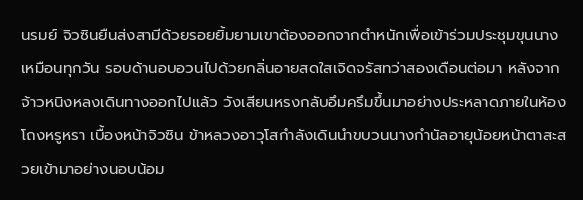นรมย์ จิวซินยืนส่งสามีด้วยรอยยิ้มยามเขาต้องออกจากตำหนักเพื่อเข้าร่วมประชุมขุนนางเหมือนทุกวัน รอบด้านอบอวนไปด้วยกลิ่นอายสดใสเจิดจรัสทว่าสองเดือนต่อมา หลังจากจ้าวหนิงหลงเดินทางออกไปแล้ว วังเสียนหรงกลับอึมครึมขึ้นมาอย่างประหลาดภายในห้องโถงหรูหรา เบื้องหน้าจิวซิน ข้าหลวงอาวุโสกำลังเดินนำขบวนนางกำนัลอายุน้อยหน้าตาสะสวยเข้ามาอย่างนอบน้อม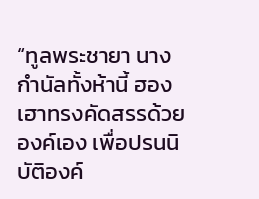“ทูลพระชายา นางกำนัลทั้งห้านี้ ฮองเฮาทรงคัดสรรด้วยองค์เอง เพื่อปรนนิบัติองค์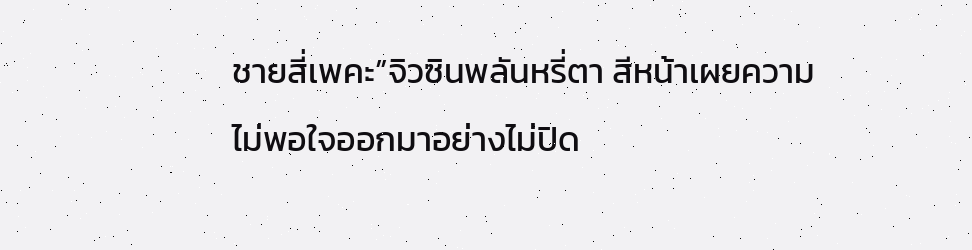ชายสี่เพคะ”จิวซินพลันหรี่ตา สีหน้าเผยความไม่พอใจออกมาอย่างไม่ปิด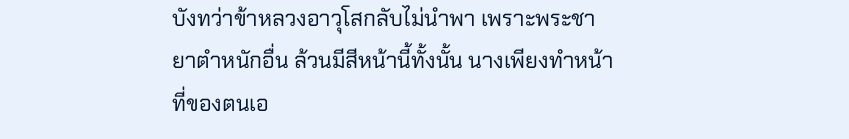บังทว่าข้าหลวงอาวุโสกลับไม่นำพา เพราะพระชายาตำหนักอื่น ล้วนมีสีหน้านี้ทั้งนั้น นางเพียงทำหน้าที่ของตนเอ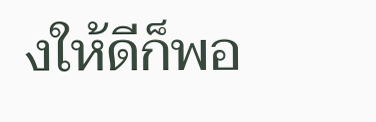งให้ดีก็พอ